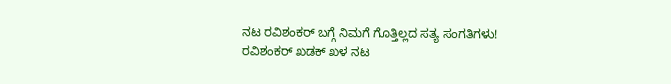ನಟ ರವಿಶಂಕರ್ ಬಗ್ಗೆ ನಿಮಗೆ ಗೊತ್ತಿಲ್ಲದ ಸತ್ಯ ಸಂಗತಿಗಳು!
ರವಿಶಂಕರ್ ಖಡಕ್ ಖಳ ನಟ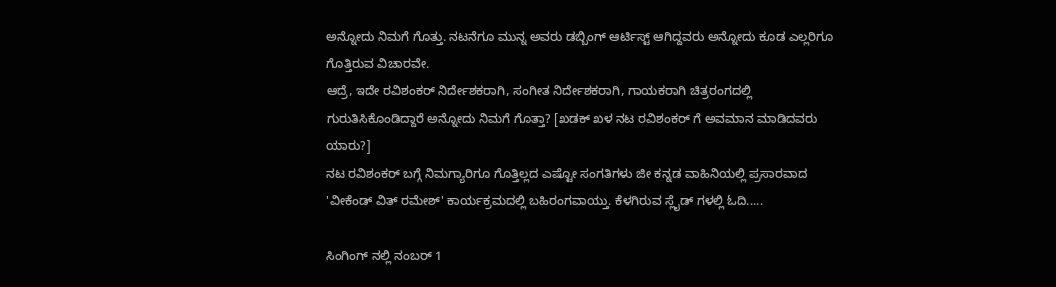ಅನ್ನೋದು ನಿಮಗೆ ಗೊತ್ತು. ನಟನೆಗೂ ಮುನ್ನ ಅವರು ಡಬ್ಬಿಂಗ್ ಆರ್ಟಿಸ್ಟ್ ಆಗಿದ್ದವರು ಅನ್ನೋದು ಕೂಡ ಎಲ್ಲರಿಗೂ ಗೊತ್ತಿರುವ ವಿಚಾರವೇ.
ಆದ್ರೆ, ಇದೇ ರವಿಶಂಕರ್ ನಿರ್ದೇಶಕರಾಗಿ, ಸಂಗೀತ ನಿರ್ದೇಶಕರಾಗಿ, ಗಾಯಕರಾಗಿ ಚಿತ್ರರಂಗದಲ್ಲಿ ಗುರುತಿಸಿಕೊಂಡಿದ್ದಾರೆ ಅನ್ನೋದು ನಿಮಗೆ ಗೊತ್ತಾ? [ಖಡಕ್ ಖಳ ನಟ ರವಿಶಂಕರ್ ಗೆ ಅವಮಾನ ಮಾಡಿದವರು ಯಾರು?]
ನಟ ರವಿಶಂಕರ್ ಬಗ್ಗೆ ನಿಮಗ್ಯಾರಿಗೂ ಗೊತ್ತಿಲ್ಲದ ಎಷ್ಟೋ ಸಂಗತಿಗಳು ಜೀ ಕನ್ನಡ ವಾಹಿನಿಯಲ್ಲಿ ಪ್ರಸಾರವಾದ 'ವೀಕೆಂಡ್ ವಿತ್ ರಮೇಶ್' ಕಾರ್ಯಕ್ರಮದಲ್ಲಿ ಬಹಿರಂಗವಾಯ್ತು. ಕೆಳಗಿರುವ ಸ್ಲೈಡ್ ಗಳಲ್ಲಿ ಓದಿ.....

ಸಿಂಗಿಂಗ್ ನಲ್ಲಿ ನಂಬರ್ 1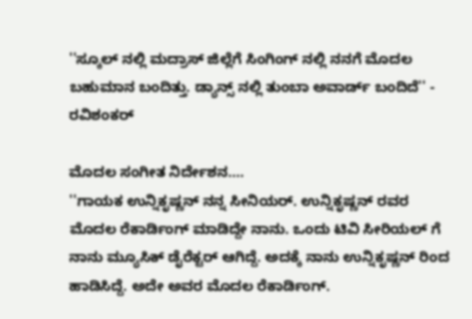''ಸ್ಕೂಲ್ ನಲ್ಲಿ ಮದ್ರಾಸ್ ಜಿಲ್ಲೆಗೆ ಸಿಂಗಿಂಗ್ ನಲ್ಲಿ ನನಗೆ ಮೊದಲ ಬಹುಮಾನ ಬಂದಿತ್ತು. ಡ್ಯಾನ್ಸ್ ನಲ್ಲಿ ತುಂಬಾ ಅವಾರ್ಡ್ ಬಂದಿದೆ'' - ರವಿಶಂಕರ್

ಮೊದಲ ಸಂಗೀತ ನಿರ್ದೇಶನ....
''ಗಾಯಕ ಉನ್ನಿಕೃಷ್ಣನ್ ನನ್ನ ಸೀನಿಯರ್. ಉನ್ನಿಕೃಷ್ಣನ್ ರವರ ಮೊದಲ ರೆಕಾರ್ಡಿಂಗ್ ಮಾಡಿದ್ದೇ ನಾನು. ಒಂದು ಟಿವಿ ಸೀರಿಯಲ್ ಗೆ ನಾನು ಮ್ಯೂಸಿಕ್ ಡೈರೆಕ್ಟರ್ ಆಗಿದ್ದೆ. ಅದಕ್ಕೆ ನಾನು ಉನ್ನಿಕೃಷ್ಣನ್ ರಿಂದ ಹಾಡಿಸಿದ್ದೆ. ಅದೇ ಅವರ ಮೊದಲ ರೆಕಾರ್ಡಿಂಗ್.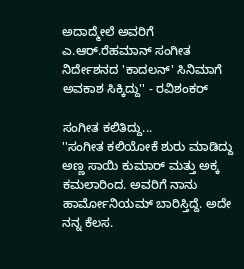ಅದಾದ್ಮೇಲೆ ಅವರಿಗೆ ಎ.ಆರ್.ರೆಹಮಾನ್ ಸಂಗೀತ ನಿರ್ದೇಶನದ 'ಕಾದಲನ್' ಸಿನಿಮಾಗೆ ಅವಕಾಶ ಸಿಕ್ಕಿದ್ದು'' - ರವಿಶಂಕರ್

ಸಂಗೀತ ಕಲಿತಿದ್ದು...
''ಸಂಗೀತ ಕಲಿಯೋಕೆ ಶುರು ಮಾಡಿದ್ದು ಅಣ್ಣ ಸಾಯಿ ಕುಮಾರ್ ಮತ್ತು ಅಕ್ಕ ಕಮಲಾರಿಂದ. ಅವರಿಗೆ ನಾನು ಹಾರ್ಮೋನಿಯಮ್ ಬಾರಿಸ್ತಿದ್ದೆ. ಅದೇ ನನ್ನ ಕೆಲಸ.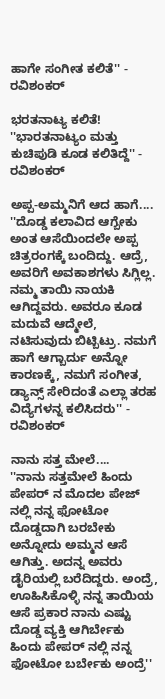ಹಾಗೇ ಸಂಗೀತ ಕಲಿತೆ'' - ರವಿಶಂಕರ್

ಭರತನಾಟ್ಯ ಕಲಿತೆ!
''ಭಾರತನಾಟ್ಯಂ ಮತ್ತು ಕುಚಿಪುಡಿ ಕೂಡ ಕಲಿತಿದ್ದೆ'' - ರವಿಶಂಕರ್

ಅಪ್ಪ-ಅಮ್ಮನಿಗೆ ಆದ ಹಾಗೆ....
''ದೊಡ್ಡ ಕಲಾವಿದ ಆಗ್ಬೇಕು ಅಂತ ಆಸೆಯಿಂದಲೇ ಅಪ್ಪ ಚಿತ್ರರಂಗಕ್ಕೆ ಬಂದಿದ್ದು. ಆದ್ರೆ, ಅವರಿಗೆ ಅವಕಾಶಗಳು ಸಿಗ್ಲಿಲ್ಲ. ನಮ್ಮ ತಾಯಿ ನಾಯಕಿ ಆಗಿದ್ದವರು. ಅವರೂ ಕೂಡ ಮದುವೆ ಆದ್ಮೇಲೆ, ನಟಿಸುವುದು ಬಿಟ್ಬಿಟ್ರು. ನಮಗೆ ಹಾಗೆ ಆಗ್ಬಾರ್ದು ಅನ್ನೋ ಕಾರಣಕ್ಕೆ, ನಮಗೆ ಸಂಗೀತ, ಡ್ಯಾನ್ಸ್ ಸೇರಿದಂತೆ ಎಲ್ಲಾ ತರಹ ವಿದ್ಯೆಗಳನ್ನ ಕಲಿಸಿದರು'' - ರವಿಶಂಕರ್

ನಾನು ಸತ್ತ ಮೇಲೆ....
''ನಾನು ಸತ್ತಮೇಲೆ ಹಿಂದು ಪೇಪರ್ ನ ಮೊದಲ ಪೇಜ್ ನಲ್ಲಿ ನನ್ನ ಫೋಟೋ ದೊಡ್ಡದಾಗಿ ಬರಬೇಕು ಅನ್ನೋದು ಅಮ್ಮನ ಆಸೆ ಆಗಿತ್ತು. ಅದನ್ನ ಅವರು ಡೈರಿಯಲ್ಲಿ ಬರೆದಿದ್ದರು. ಅಂದ್ರೆ, ಊಹಿಸಿಕೊಳ್ಳಿ ನನ್ನ ತಾಯಿಯ ಆಸೆ ಪ್ರಕಾರ ನಾನು ಎಷ್ಟು ದೊಡ್ಡ ವ್ಯಕ್ತಿ ಆಗಿರ್ಬೇಕು ಹಿಂದು ಪೇಪರ್ ನಲ್ಲಿ ನನ್ನ ಫೋಟೋ ಬರ್ಬೇಕು ಅಂದ್ರೆ''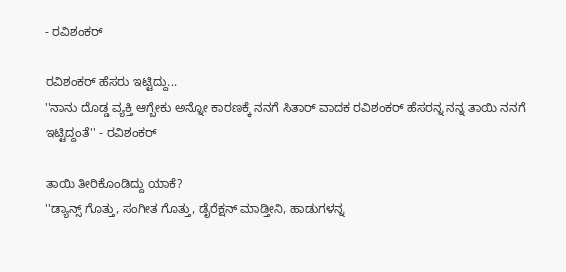- ರವಿಶಂಕರ್

ರವಿಶಂಕರ್ ಹೆಸರು ಇಟ್ಟಿದ್ದು...
''ನಾನು ದೊಡ್ಡ ವ್ಯಕ್ತಿ ಆಗ್ಬೇಕು ಅನ್ನೋ ಕಾರಣಕ್ಕೆ ನನಗೆ ಸಿತಾರ್ ವಾದಕ ರವಿಶಂಕರ್ ಹೆಸರನ್ನ ನನ್ನ ತಾಯಿ ನನಗೆ ಇಟ್ಟಿದ್ದಂತೆ'' - ರವಿಶಂಕರ್

ತಾಯಿ ತೀರಿಕೊಂಡಿದ್ದು ಯಾಕೆ?
''ಡ್ಯಾನ್ಸ್ ಗೊತ್ತು, ಸಂಗೀತ ಗೊತ್ತು, ಡೈರೆಕ್ಷನ್ ಮಾಡ್ತೀನಿ, ಹಾಡುಗಳನ್ನ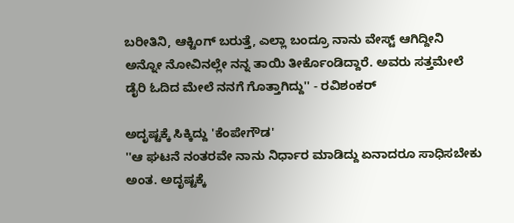ಬರೀತಿನಿ, ಆಕ್ಟಿಂಗ್ ಬರುತ್ತೆ, ಎಲ್ಲಾ ಬಂದ್ರೂ ನಾನು ವೇಸ್ಟ್ ಆಗಿದ್ದೀನಿ ಅನ್ನೋ ನೋವಿನಲ್ಲೇ ನನ್ನ ತಾಯಿ ತೀರ್ಕೊಂಡಿದ್ದಾರೆ. ಅವರು ಸತ್ತಮೇಲೆ ಡೈರಿ ಓದಿದ ಮೇಲೆ ನನಗೆ ಗೊತ್ತಾಗಿದ್ದು'' - ರವಿಶಂಕರ್

ಅದೃಷ್ಟಕ್ಕೆ ಸಿಕ್ಕಿದ್ದು 'ಕೆಂಪೇಗೌಡ'
''ಆ ಘಟನೆ ನಂತರವೇ ನಾನು ನಿರ್ಧಾರ ಮಾಡಿದ್ದು ಏನಾದರೂ ಸಾಧಿಸಬೇಕು ಅಂತ. ಅದೃಷ್ಟಕ್ಕೆ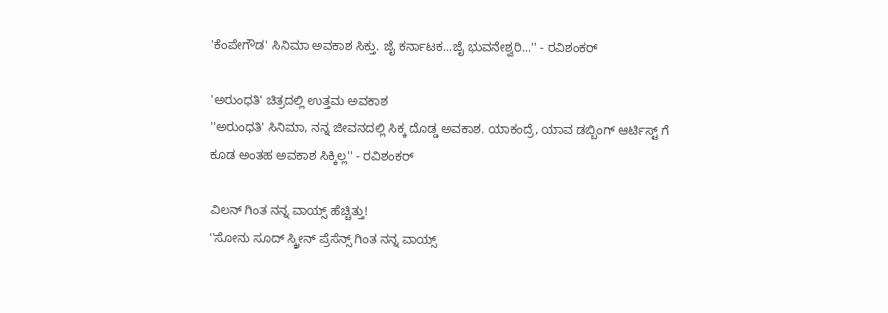'ಕೆಂಪೇಗೌಡ' ಸಿನಿಮಾ ಅವಕಾಶ ಸಿಕ್ತು. ಜೈ ಕರ್ನಾಟಕ...ಜೈ ಭುವನೇಶ್ವರಿ...'' - ರವಿಶಂಕರ್

'ಅರುಂಧತಿ' ಚಿತ್ರದಲ್ಲಿ ಉತ್ತಮ ಅವಕಾಶ
''ಅರುಂಧತಿ' ಸಿನಿಮಾ, ನನ್ನ ಜೀವನದಲ್ಲಿ ಸಿಕ್ಕ ದೊಡ್ಡ ಅವಕಾಶ. ಯಾಕಂದ್ರೆ, ಯಾವ ಡಬ್ಬಿಂಗ್ ಆರ್ಟಿಸ್ಟ್ ಗೆ ಕೂಡ ಅಂತಹ ಅವಕಾಶ ಸಿಕ್ಕಿಲ್ಲ'' - ರವಿಶಂಕರ್

ವಿಲನ್ ಗಿಂತ ನನ್ನ ವಾಯ್ಸ್ ಹೆಚ್ಚಿತ್ತು!
''ಸೋನು ಸೂದ್ ಸ್ಕ್ರೀನ್ ಪ್ರೆಸೆನ್ಸ್ ಗಿಂತ ನನ್ನ ವಾಯ್ಸ್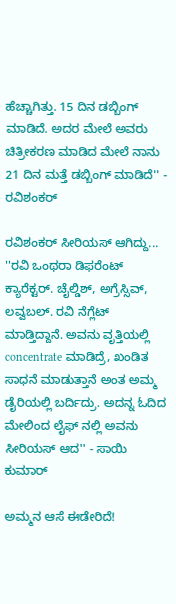ಹೆಚ್ಚಾಗಿತ್ತು. 15 ದಿನ ಡಬ್ಬಿಂಗ್ ಮಾಡಿದೆ. ಅದರ ಮೇಲೆ ಅವರು ಚಿತ್ರೀಕರಣ ಮಾಡಿದ ಮೇಲೆ ನಾನು 21 ದಿನ ಮತ್ತೆ ಡಬ್ಬಿಂಗ್ ಮಾಡಿದೆ'' - ರವಿಶಂಕರ್

ರವಿಶಂಕರ್ ಸೀರಿಯಸ್ ಆಗಿದ್ದು...
''ರವಿ ಒಂಥರಾ ಡಿಫರೆಂಟ್ ಕ್ಯಾರೆಕ್ಟರ್. ಚೈಲ್ಡಿಶ್, ಅಗ್ರೆಸ್ಸಿವ್, ಲವ್ವಬಲ್. ರವಿ ನೆಗ್ಲೆಟ್ ಮಾಡ್ತಿದ್ದಾನೆ. ಅವನು ವೃತ್ತಿಯಲ್ಲಿ concentrate ಮಾಡಿದ್ರೆ, ಖಂಡಿತ ಸಾಧನೆ ಮಾಡುತ್ತಾನೆ ಅಂತ ಅಮ್ಮ ಡೈರಿಯಲ್ಲಿ ಬರ್ದಿದ್ರು. ಅದನ್ನ ಓದಿದ ಮೇಲಿಂದ ಲೈಫ್ ನಲ್ಲಿ ಅವನು ಸೀರಿಯಸ್ ಆದ'' - ಸಾಯಿ ಕುಮಾರ್

ಅಮ್ಮನ ಆಸೆ ಈಡೇರಿದೆ!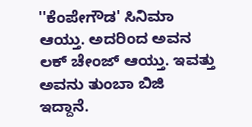''ಕೆಂಪೇಗೌಡ' ಸಿನಿಮಾ ಆಯ್ತು. ಅದರಿಂದ ಅವನ ಲಕ್ ಚೇಂಜ್ ಆಯ್ತು. ಇವತ್ತು ಅವನು ತುಂಬಾ ಬಿಜಿ ಇದ್ದಾನೆ.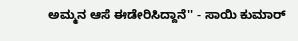ಅಮ್ಮನ ಆಸೆ ಈಡೇರಿಸಿದ್ದಾನೆ'' - ಸಾಯಿ ಕುಮಾರ್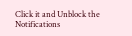Click it and Unblock the Notifications